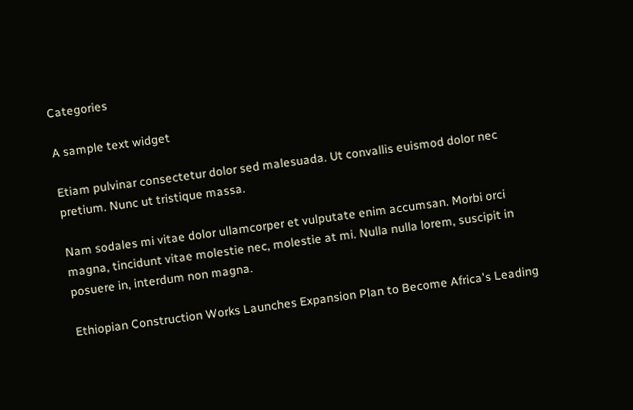Categories

A sample text widget

Etiam pulvinar consectetur dolor sed malesuada. Ut convallis euismod dolor nec pretium. Nunc ut tristique massa.

Nam sodales mi vitae dolor ullamcorper et vulputate enim accumsan. Morbi orci magna, tincidunt vitae molestie nec, molestie at mi. Nulla nulla lorem, suscipit in posuere in, interdum non magna.

Ethiopian Construction Works Launches Expansion Plan to Become Africa's Leading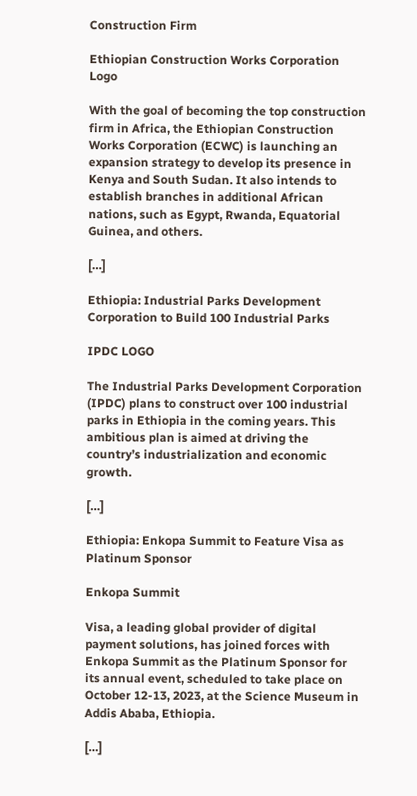Construction Firm

Ethiopian Construction Works Corporation Logo

With the goal of becoming the top construction firm in Africa, the Ethiopian Construction Works Corporation (ECWC) is launching an expansion strategy to develop its presence in Kenya and South Sudan. It also intends to establish branches in additional African nations, such as Egypt, Rwanda, Equatorial Guinea, and others.

[…]

Ethiopia: Industrial Parks Development Corporation to Build 100 Industrial Parks

IPDC LOGO

The Industrial Parks Development Corporation (IPDC) plans to construct over 100 industrial parks in Ethiopia in the coming years. This ambitious plan is aimed at driving the country’s industrialization and economic growth.

[…]

Ethiopia: Enkopa Summit to Feature Visa as Platinum Sponsor

Enkopa Summit

Visa, a leading global provider of digital payment solutions, has joined forces with Enkopa Summit as the Platinum Sponsor for its annual event, scheduled to take place on October 12-13, 2023, at the Science Museum in Addis Ababa, Ethiopia.

[…]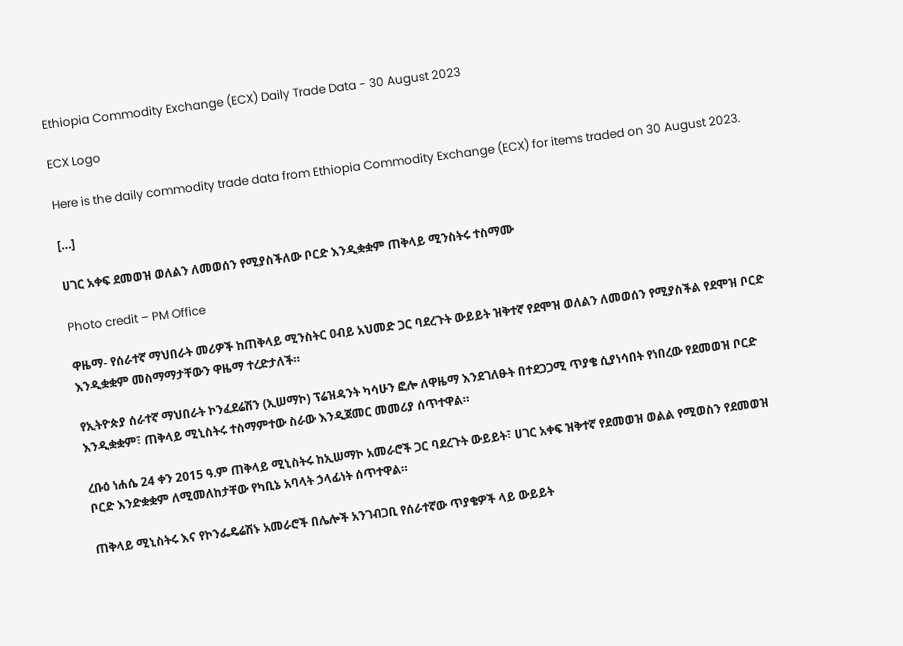Ethiopia Commodity Exchange (ECX) Daily Trade Data - 30 August 2023

ECX Logo

Here is the daily commodity trade data from Ethiopia Commodity Exchange (ECX) for items traded on 30 August 2023.

[…]

ሀገር አቀፍ ደመወዝ ወለልን ለመወሰን የሚያስችለው ቦርድ እንዲቋቋም ጠቅላይ ሚንስትሩ ተስማሙ

Photo credit – PM Office

ዋዜማ- የሰራተኛ ማህበራት መሪዎች ከጠቅላይ ሚንስትር ዐብይ አህመድ ጋር ባደረጉት ውይይት ዝቅተኛ የደሞዝ ወለልን ለመወሰን የሚያስችል የደሞዝ ቦርድ እንዲቋቋም መስማማታቸውን ዋዜማ ተረድታለች።

የኢትዮጵያ ሰራተኛ ማህበራት ኮንፈደሬሽን (ኢሠማኮ) ፕሬዝዳንት ካሳሁን ፎሎ ለዋዜማ እንደገለፁት በተደጋጋሚ ጥያቄ ሲያነሳበት የነበረው የደመወዝ ቦርድ እንዲቋቋም፣ ጠቅላይ ሚኒስትሩ ተስማምተው ስራው እንዲጀመር መመሪያ ሰጥተዋል።

ረቡዕ ነሐሴ 24 ቀን 2015 ዓ.ም ጠቅላይ ሚኒስትሩ ከኢሠማኮ አመራሮች ጋር ባደረጉት ውይይት፣ ሀገር አቀፍ ዝቅተኛ የደመወዝ ወልል የሚወስን የደመወዝ ቦርድ እንድቋቋም ለሚመለከታቸው የካቢኔ አባላት ኃላፊነት ሰጥተዋል።

ጠቅላይ ሚኒስትሩ እና የኮንፌዴሬሽኑ አመራሮች በሌሎች አንገብጋቢ የሰራተኛው ጥያቄዎች ላይ ውይይት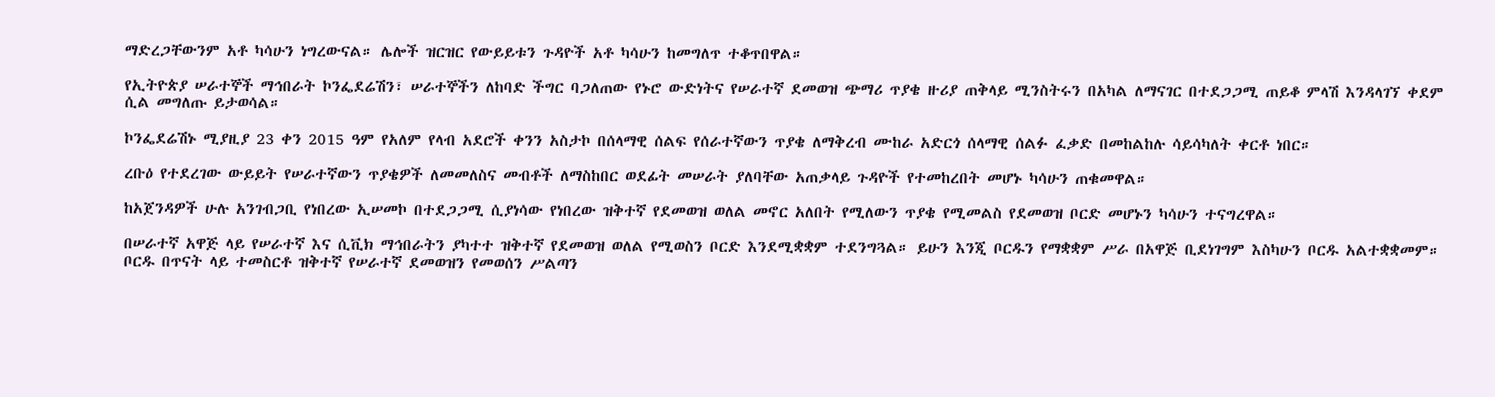ማድረጋቸውንም አቶ ካሳሁን ነግረውናል። ሌሎች ዝርዝር የውይይቱን ጉዳዮች አቶ ካሳሁን ከመግለጥ ተቆጥበዋል።

የኢትዮጵያ ሠራተኞች ማኅበራት ኮንፌደሬሽን፣ ሠራተኞችን ለከባድ ችግር ባጋለጠው የኑሮ ውድነትና የሠራተኛ ደመወዝ ጭማሪ ጥያቄ ዙሪያ ጠቅላይ ሚንስትሩን በአካል ለማናገር በተደጋጋሚ ጠይቆ ምላሽ እንዳላገኘ ቀደም ሲል መግለጡ ይታወሳል።

ኮንፌደሬሽኑ ሚያዚያ 23 ቀን 2015 ዓም የአለም የላብ አደሮች ቀንን አስታኮ በሰላማዊ ሰልፍ የሰራተኛውን ጥያቄ ለማቅረብ ሙከራ አድርጎ ሰላማዊ ሰልፉ ፈቃድ በመከልከሉ ሳይሳካለት ቀርቶ ነበር።

ረቡዕ የተደረገው ውይይት የሠራተኛውን ጥያቄዎች ለመመለስና መብቶች ለማስከበር ወደፊት መሠራት ያለባቸው አጠቃላይ ጉዳዮች የተመከረበት መሆኑ ካሳሁን ጠቁመዋል።

ከአጀንዳዎች ሁሉ አንገብጋቢ የነበረው ኢሠመኮ በተደጋጋሚ ሲያነሳው የነበረው ዝቅተኛ የደመወዝ ወለል መኖር አለበት የሚለውን ጥያቄ የሚመልስ የደመወዝ ቦርድ መሆኑን ካሳሁን ተናግረዋል።

በሠራተኛ አዋጅ ላይ የሠራተኛ እና ሲቪክ ማኅበራትን ያካተተ ዝቅተኛ የደመወዝ ወለል የሚወስን ቦርድ እንደሚቋቋም ተደንግጓል። ይሁን እንጂ ቦርዱን የማቋቋም ሥራ በአዋጅ ቢደነገግም እስካሁን ቦርዱ አልተቋቋመም። ቦርዱ በጥናት ላይ ተመስርቶ ዝቅተኛ የሠራተኛ ደመወዝን የመወሰን ሥልጣን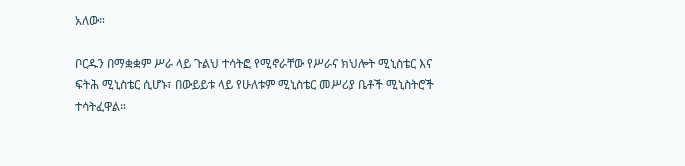አለው።

ቦርዱን በማቋቋም ሥራ ላይ ጉልህ ተሳትፎ የሚኖራቸው የሥራና ክህሎት ሚኒስቴር እና ፍትሕ ሚኒስቴር ሲሆኑ፣ በውይይቱ ላይ የሁለቱም ሚኒስቴር መሥሪያ ቤቶች ሚኒስትሮች ተሳትፈዋል።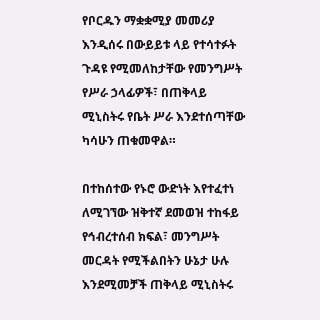የቦርዱን ማቋቋሚያ መመሪያ እንዲሰሩ በውይይቱ ላይ የተሳተፉት ጉዳዩ የሚመለከታቸው የመንግሥት የሥራ ኃላፊዎች፣ በጠቅላይ ሚኒስትሩ የቤት ሥራ እንደተሰጣቸው ካሳሁን ጠቁመዋል።

በተከሰተው የኑሮ ውድነት እየተፈተነ ለሚገኘው ዝቅተኛ ደመወዝ ተከፋይ የኅብረተሰብ ክፍል፣ መንግሥት መርዳት የሚችልበትን ሁኔታ ሁሉ እንደሚመቻች ጠቅላይ ሚኒስትሩ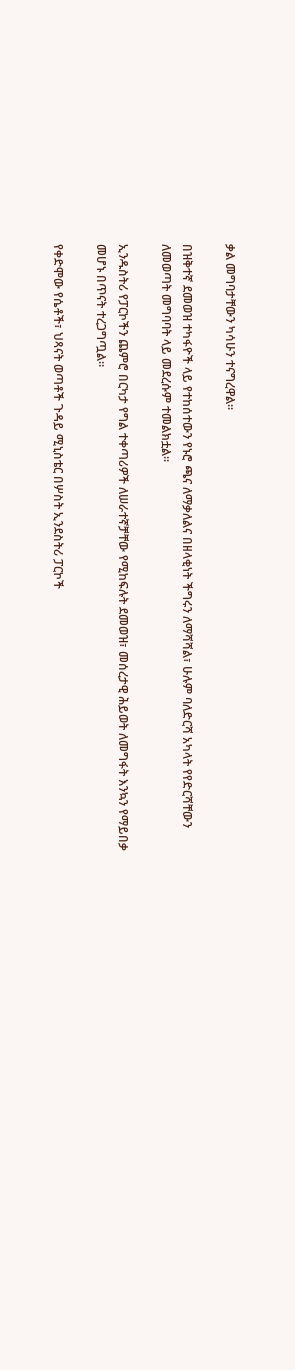ቃል መግባታቸውን ካሳሁን ተናግረዋል።

በዝቅተኛ ደመወዝ ተካፋዮች ላይ የተከሰተውን የኑሮ ጫና ለማቃለልና በዘላቂነት ችግሩን ለማሻሻል፣ ሁሉም ባለድርሻ አካላት የየድርሻቸውን ለመወጣት መግባባት ላይ መደረሱም ተመልክቷል።

ኢንዱስትሪ የፓርኮችን ጨምሮ በርካታ የግል ተቀጣሪዎች ለሠራተኛቻቸው የሚከፍሉት ደመወዝ፣ መሰረታዊ ሕይወት ለመግፋት እንኳን የማይበቃ መሆኑ በጥናት ተረጋግጧል።

የቀድሞው የሴቶች፣ ህጻናት ወጣቶች ጉዳይ ሚኒስቴር በሦስት ኢንደስትሪ ፓርኮች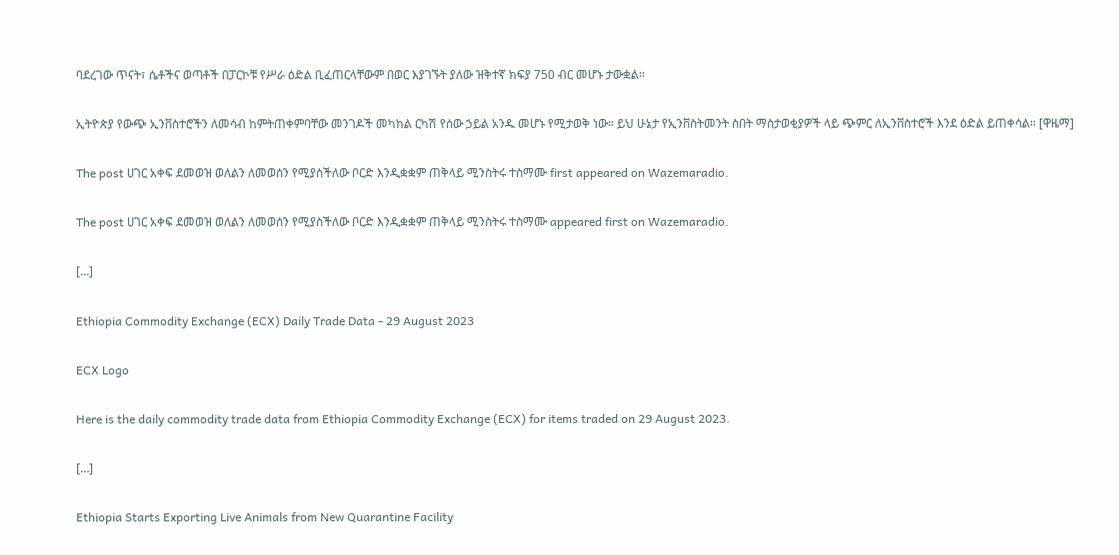ባደረገው ጥናት፣ ሴቶችና ወጣቶች በፓርኮቹ የሥራ ዕድል ቢፈጠርላቸውም በወር እያገኙት ያለው ዝቅተኛ ክፍያ 750 ብር መሆኑ ታውቋል።

ኢትዮጵያ የውጭ ኢንቨስተሮችን ለመሳብ ከምትጠቀምባቸው መንገዶች መካከል ርካሽ የሰው ኃይል አንዱ መሆኑ የሚታወቅ ነው። ይህ ሁኔታ የኢንቨስትመንት ስበት ማስታወቂያዎች ላይ ጭምር ለኢንቨስተሮች እንደ ዕድል ይጠቀሳል። [ዋዜማ]

The post ሀገር አቀፍ ደመወዝ ወለልን ለመወሰን የሚያስችለው ቦርድ እንዲቋቋም ጠቅላይ ሚንስትሩ ተስማሙ first appeared on Wazemaradio.

The post ሀገር አቀፍ ደመወዝ ወለልን ለመወሰን የሚያስችለው ቦርድ እንዲቋቋም ጠቅላይ ሚንስትሩ ተስማሙ appeared first on Wazemaradio.

[…]

Ethiopia Commodity Exchange (ECX) Daily Trade Data - 29 August 2023

ECX Logo

Here is the daily commodity trade data from Ethiopia Commodity Exchange (ECX) for items traded on 29 August 2023.

[…]

Ethiopia Starts Exporting Live Animals from New Quarantine Facility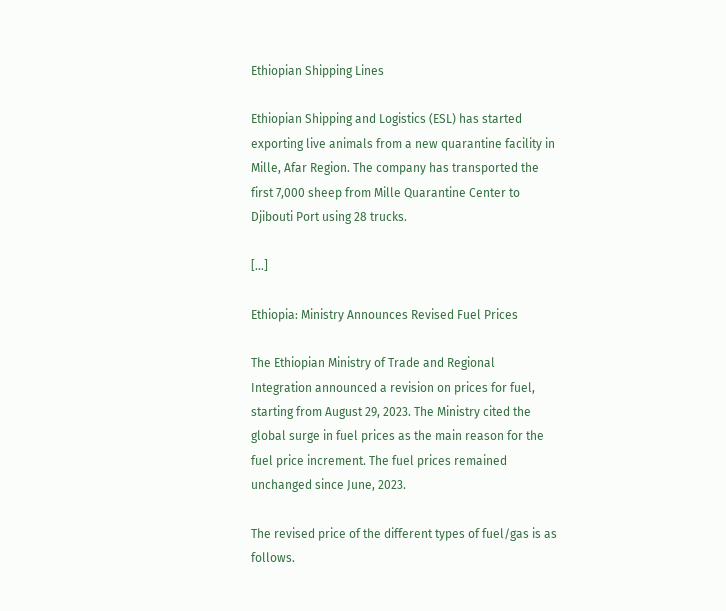Ethiopian Shipping Lines

Ethiopian Shipping and Logistics (ESL) has started exporting live animals from a new quarantine facility in Mille, Afar Region. The company has transported the first 7,000 sheep from Mille Quarantine Center to Djibouti Port using 28 trucks.

[…]

Ethiopia: Ministry Announces Revised Fuel Prices

The Ethiopian Ministry of Trade and Regional Integration announced a revision on prices for fuel, starting from August 29, 2023. The Ministry cited the global surge in fuel prices as the main reason for the fuel price increment. The fuel prices remained unchanged since June, 2023.

The revised price of the different types of fuel/gas is as follows.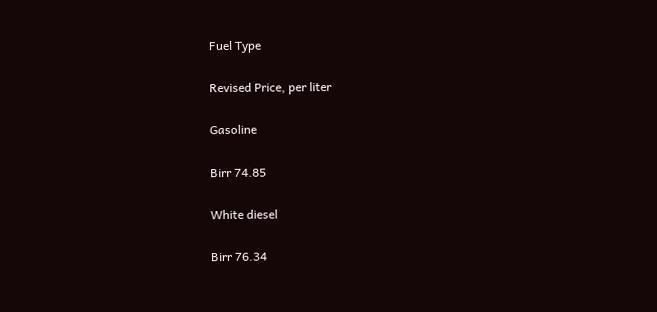Fuel Type

Revised Price, per liter

Gasoline

Birr 74.85

White diesel

Birr 76.34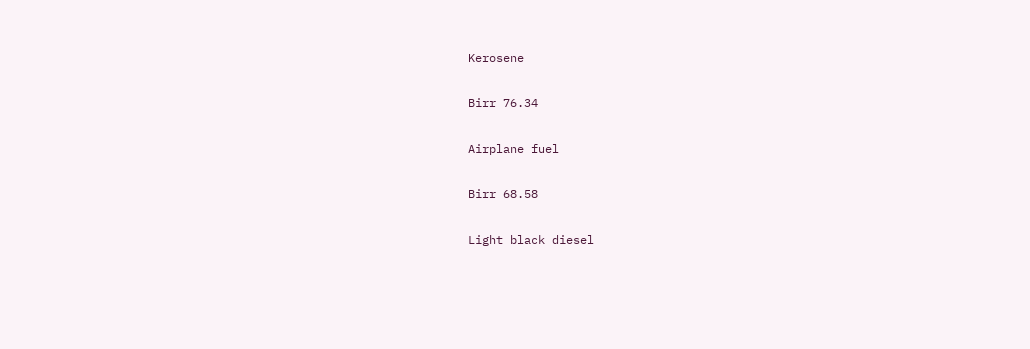Kerosene

Birr 76.34

Airplane fuel

Birr 68.58

Light black diesel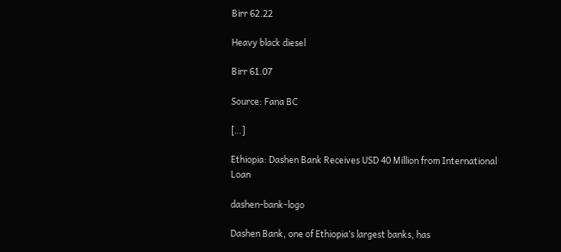Birr 62.22

Heavy black diesel

Birr 61.07

Source: Fana BC

[…]

Ethiopia: Dashen Bank Receives USD 40 Million from International Loan

dashen-bank-logo

Dashen Bank, one of Ethiopia’s largest banks, has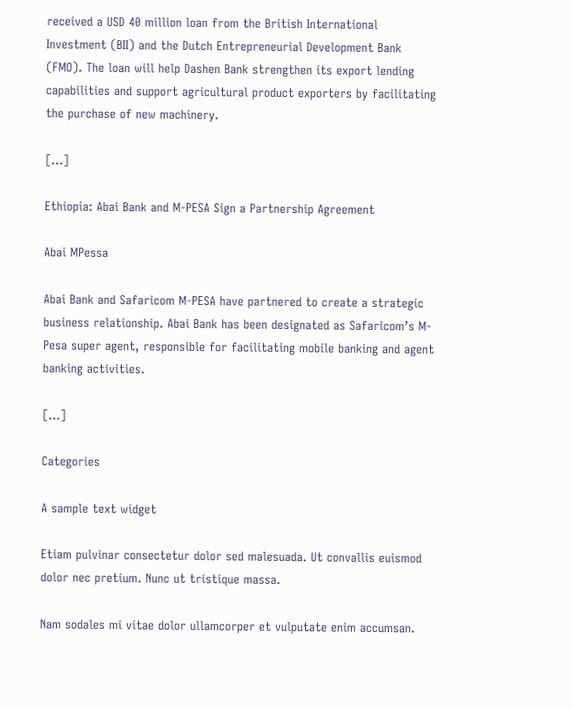received a USD 40 million loan from the British International Investment (BII) and the Dutch Entrepreneurial Development Bank (FMO). The loan will help Dashen Bank strengthen its export lending capabilities and support agricultural product exporters by facilitating the purchase of new machinery.

[…]

Ethiopia: Abai Bank and M-PESA Sign a Partnership Agreement

Abai MPessa

Abai Bank and Safaricom M-PESA have partnered to create a strategic business relationship. Abai Bank has been designated as Safaricom’s M-Pesa super agent, responsible for facilitating mobile banking and agent banking activities.

[…]

Categories

A sample text widget

Etiam pulvinar consectetur dolor sed malesuada. Ut convallis euismod dolor nec pretium. Nunc ut tristique massa.

Nam sodales mi vitae dolor ullamcorper et vulputate enim accumsan.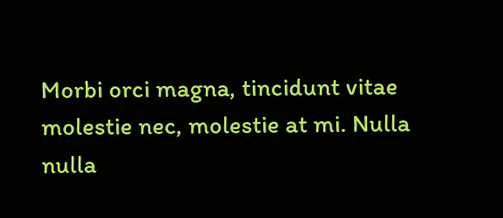Morbi orci magna, tincidunt vitae molestie nec, molestie at mi. Nulla nulla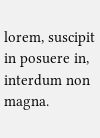lorem, suscipit in posuere in, interdum non magna.